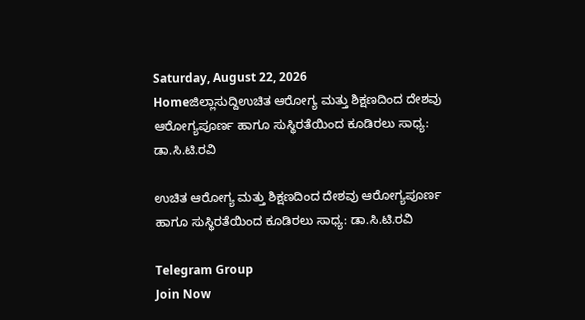Saturday, August 22, 2026
Homeಜಿಲ್ಲಾಸುದ್ದಿಉಚಿತ ಆರೋಗ್ಯ ಮತ್ತು ಶಿಕ್ಷಣದಿಂದ ದೇಶವು ಆರೋಗ್ಯಪೂರ್ಣ ಹಾಗೂ ಸುಸ್ಥಿರತೆಯಿಂದ ಕೂಡಿರಲು ಸಾಧ್ಯ: ಡಾ.ಸಿ.ಟಿ.ರವಿ

ಉಚಿತ ಆರೋಗ್ಯ ಮತ್ತು ಶಿಕ್ಷಣದಿಂದ ದೇಶವು ಆರೋಗ್ಯಪೂರ್ಣ ಹಾಗೂ ಸುಸ್ಥಿರತೆಯಿಂದ ಕೂಡಿರಲು ಸಾಧ್ಯ: ಡಾ.ಸಿ.ಟಿ.ರವಿ

Telegram Group
Join Now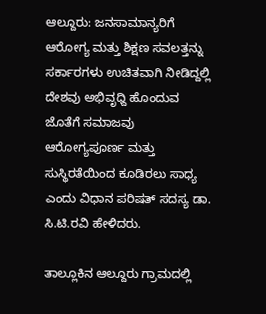ಆಲ್ದೂರು: ಜನಸಾಮಾನ್ಯರಿಗೆ ಆರೋಗ್ಯ ಮತ್ತು ಶಿಕ್ಷಣ ಸವಲತ್ತನ್ನು ಸರ್ಕಾರಗಳು ಉಚಿತವಾಗಿ ನೀಡಿದ್ದಲ್ಲಿ ದೇಶವು ಅಭಿವೃಧ್ದಿ ಹೊಂದುವ ಜೊತೆಗೆ ಸಮಾಜವು ಆರೋಗ್ಯಪೂರ್ಣ ಮತ್ತು ಸುಸ್ಥಿರತೆಯಿಂದ ಕೂಡಿರಲು ಸಾಧ್ಯ ಎಂದು ವಿಧಾನ ಪರಿಷತ್ ಸದಸ್ಯ ಡಾ. ಸಿ.ಟಿ.ರವಿ ಹೇಳಿದರು.

ತಾಲ್ಲೂಕಿನ ಆಲ್ದೂರು ಗ್ರಾಮದಲ್ಲಿ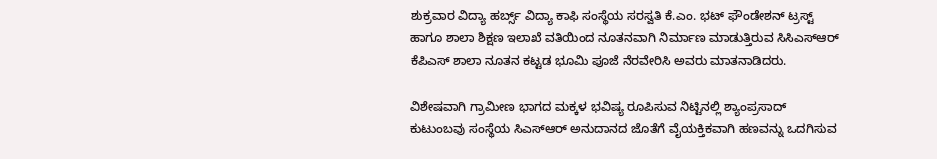ಶುಕ್ರವಾರ ವಿದ್ಯಾ ಹರ್ಬ್ಸ್ ವಿದ್ಯಾ ಕಾಫಿ ಸಂಸ್ಥೆಯ ಸರಸ್ವತಿ ಕೆ.ಎಂ. ಭಟ್ ಫೌಂಡೇಶನ್ ಟ್ರಸ್ಟ್ ಹಾಗೂ ಶಾಲಾ ಶಿಕ್ಷಣ ಇಲಾಖೆ ವತಿಯಿಂದ ನೂತನವಾಗಿ ನಿರ್ಮಾಣ ಮಾಡುತ್ತಿರುವ ಸಿಸಿಎಸ್‌ಆರ್ ಕೆಪಿಎಸ್ ಶಾಲಾ ನೂತನ ಕಟ್ಟಡ ಭೂಮಿ ಪೂಜೆ ನೆರವೇರಿಸಿ ಅವರು ಮಾತನಾಡಿದರು.

ವಿಶೇಷವಾಗಿ ಗ್ರಾಮೀಣ ಭಾಗದ ಮಕ್ಕಳ ಭವಿಷ್ಯ ರೂಪಿಸುವ ನಿಟ್ಟಿನಲ್ಲಿ ಶ್ಯಾಂಪ್ರಸಾದ್ ಕುಟುಂಬವು ಸಂಸ್ಥೆಯ ಸಿಎಸ್‌ಆರ್ ಅನುದಾನದ ಜೊತೆಗೆ ವೈಯಕ್ತಿಕವಾಗಿ ಹಣವನ್ನು ಒದಗಿಸುವ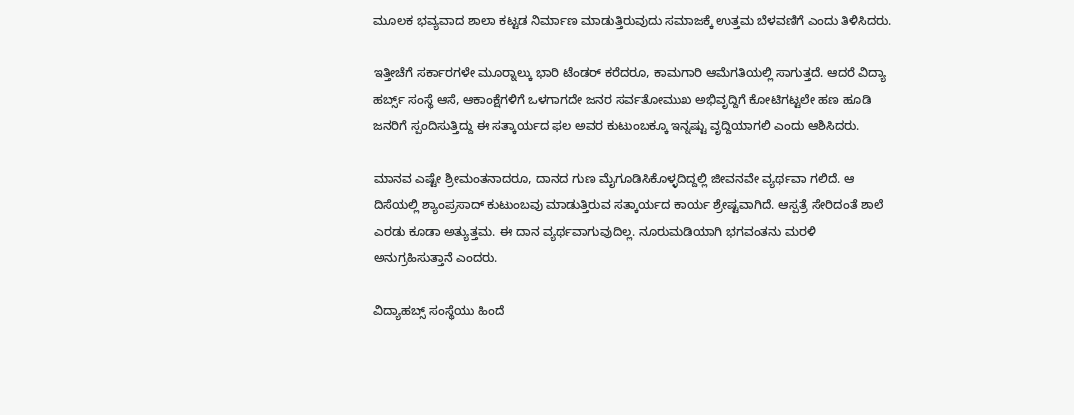ಮೂಲಕ ಭವ್ಯವಾದ ಶಾಲಾ ಕಟ್ಟಡ ನಿರ್ಮಾಣ ಮಾಡುತ್ತಿರುವುದು ಸಮಾಜಕ್ಕೆ ಉತ್ತಮ ಬೆಳವಣಿಗೆ ಎಂದು ತಿಳಿಸಿದರು.

ಇತ್ತೀಚೆಗೆ ಸರ್ಕಾರಗಳೇ ಮೂರ‍್ನಾಲ್ಕು ಭಾರಿ ಟೆಂಡರ್ ಕರೆದರೂ, ಕಾಮಗಾರಿ ಆಮೆಗತಿಯಲ್ಲಿ ಸಾಗುತ್ತದೆ. ಆದರೆ ವಿದ್ಯಾ ಹರ್ಬ್ಸ್ ಸಂಸ್ಥೆ ಆಸೆ, ಆಕಾಂಕ್ಷೆಗಳಿಗೆ ಒಳಗಾಗದೇ ಜನರ ಸರ್ವತೋಮುಖ ಅಭಿವೃದ್ದಿಗೆ ಕೋಟಿಗಟ್ಟಲೇ ಹಣ ಹೂಡಿ ಜನರಿಗೆ ಸ್ಪಂದಿಸುತ್ತಿದ್ದು ಈ ಸತ್ಕಾರ್ಯದ ಫಲ ಅವರ ಕುಟುಂಬಕ್ಕೂ ಇನ್ನಷ್ಟು ವೃದ್ದಿಯಾಗಲಿ ಎಂದು ಆಶಿಸಿದರು.

ಮಾನವ ಎಷ್ಟೇ ಶ್ರೀಮಂತನಾದರೂ, ದಾನದ ಗುಣ ಮೈಗೂಡಿಸಿಕೊಳ್ಳದಿದ್ದಲ್ಲಿ ಜೀವನವೇ ವ್ಯರ್ಥವಾ ಗಲಿದೆ. ಆ ದಿಸೆಯಲ್ಲಿ ಶ್ಯಾಂಪ್ರಸಾದ್ ಕುಟುಂಬವು ಮಾಡುತ್ತಿರುವ ಸತ್ಕಾರ್ಯದ ಕಾರ್ಯ ಶ್ರೇಷ್ಟವಾಗಿದೆ. ಆಸ್ಪತ್ರೆ ಸೇರಿದಂತೆ ಶಾಲೆ ಎರಡು ಕೂಡಾ ಅತ್ಯುತ್ತಮ. ಈ ದಾನ ವ್ಯರ್ಥವಾಗುವುದಿಲ್ಲ. ನೂರುಮಡಿಯಾಗಿ ಭಗವಂತನು ಮರಳಿ ಅನುಗ್ರಹಿಸುತ್ತಾನೆ ಎಂದರು.

ವಿದ್ಯಾಹಬ್ಸ್ ಸಂಸ್ಥೆಯು ಹಿಂದೆ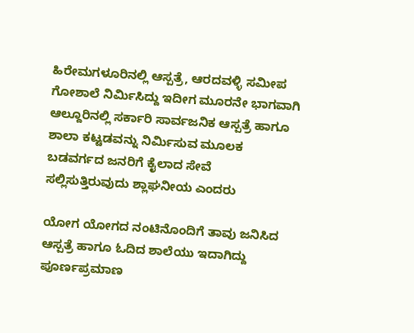ಹಿರೇಮಗಳೂರಿನಲ್ಲಿ ಆಸ್ಪತ್ರೆ, ಆರದವಳ್ಳಿ ಸಮೀಪ ಗೋಶಾಲೆ ನಿರ್ಮಿಸಿದ್ದು ಇದೀಗ ಮೂರನೇ ಭಾಗವಾಗಿ ಆಲ್ದೂರಿನಲ್ಲಿ ಸರ್ಕಾರಿ ಸಾರ್ವಜನಿಕ ಆಸ್ಪತ್ರೆ ಹಾಗೂ ಶಾಲಾ ಕಟ್ಟಡವನ್ನು ನಿರ್ಮಿಸುವ ಮೂಲಕ ಬಡವರ್ಗದ ಜನರಿಗೆ ಕೈಲಾದ ಸೇವೆ ಸಲ್ಲಿಸುತ್ತಿರುವುದು ಶ್ಲಾಘನೀಯ ಎಂದರು

ಯೋಗ ಯೋಗದ ನಂಟಿನೊಂದಿಗೆ ತಾವು ಜನಿಸಿದ ಆಸ್ಪತ್ರೆ ಹಾಗೂ ಓದಿದ ಶಾಲೆಯು ಇದಾಗಿದ್ದು ಪೂರ್ಣಪ್ರಮಾಣ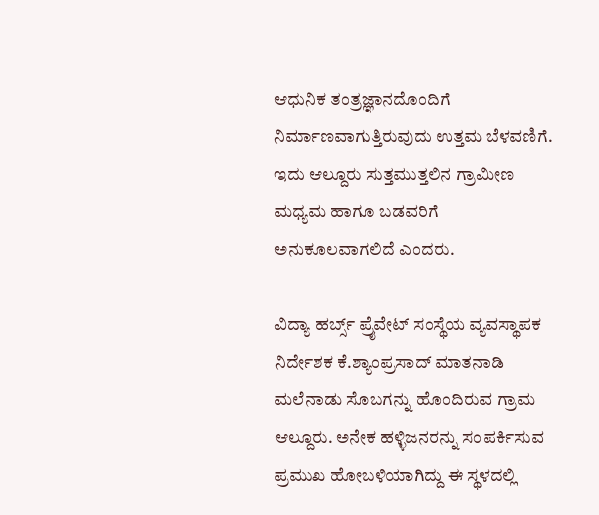ಆಧುನಿಕ ತಂತ್ರಜ್ಞಾನದೊಂದಿಗೆ ನಿರ್ಮಾಣವಾಗುತ್ತಿರುವುದು ಉತ್ತಮ ಬೆಳವಣಿಗೆ. ಇದು ಆಲ್ದೂರು ಸುತ್ತಮುತ್ತಲಿನ ಗ್ರಾಮೀಣ ಮಧ್ಯಮ ಹಾಗೂ ಬಡವರಿಗೆ ಅನುಕೂಲವಾಗಲಿದೆ ಎಂದರು.

ವಿದ್ಯಾ ಹರ್ಬ್ಸ್ ಪ್ರೈವೇಟ್ ಸಂಸ್ಥೆಯ ವ್ಯವಸ್ಥಾಪಕ ನಿರ್ದೇಶಕ ಕೆ.ಶ್ಯಾಂಪ್ರಸಾದ್ ಮಾತನಾಡಿ ಮಲೆನಾಡು ಸೊಬಗನ್ನು ಹೊಂದಿರುವ ಗ್ರಾಮ ಆಲ್ದೂರು. ಅನೇಕ ಹಳ್ಳಿಜನರನ್ನು ಸಂಪರ್ಕಿಸುವ ಪ್ರಮುಖ ಹೋಬಳಿಯಾಗಿದ್ದು ಈ ಸ್ಥಳದಲ್ಲಿ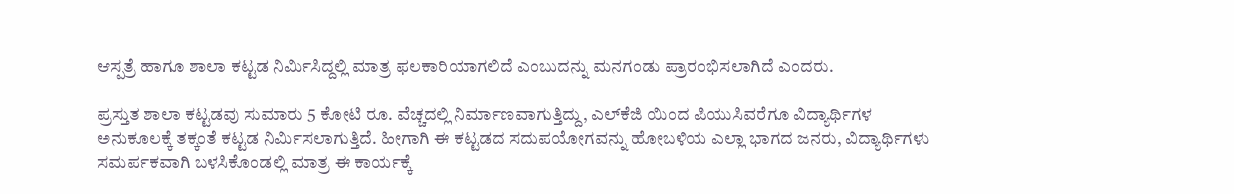ಆಸ್ಪತ್ರೆ ಹಾಗೂ ಶಾಲಾ ಕಟ್ಟಡ ನಿರ್ಮಿಸಿದ್ದಲ್ಲಿ ಮಾತ್ರ ಫಲಕಾರಿಯಾಗಲಿದೆ ಎಂಬುದನ್ನು ಮನಗಂಡು ಪ್ರಾರಂಭಿಸಲಾಗಿದೆ ಎಂದರು.

ಪ್ರಸ್ತುತ ಶಾಲಾ ಕಟ್ಟಡವು ಸುಮಾರು 5 ಕೋಟಿ ರೂ. ವೆಚ್ಚದಲ್ಲಿ ನಿರ್ಮಾಣವಾಗುತ್ತಿದ್ದು, ಎಲ್‌ಕೆಜಿ ಯಿಂದ ಪಿಯುಸಿವರೆಗೂ ವಿದ್ಯಾರ್ಥಿಗಳ ಅನುಕೂಲಕ್ಕೆ ತಕ್ಕಂತೆ ಕಟ್ಟಡ ನಿರ್ಮಿಸಲಾಗುತ್ತಿದೆ. ಹೀಗಾಗಿ ಈ ಕಟ್ಟಡದ ಸದುಪಯೋಗವನ್ನು ಹೋಬಳಿಯ ಎಲ್ಲಾ ಭಾಗದ ಜನರು, ವಿದ್ಯಾರ್ಥಿಗಳು ಸಮರ್ಪಕವಾಗಿ ಬಳಸಿಕೊಂಡಲ್ಲಿ ಮಾತ್ರ ಈ ಕಾರ್ಯಕ್ಕೆ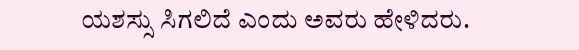ಯಶಸ್ಸು ಸಿಗಲಿದೆ ಎಂದು ಅವರು ಹೇಳಿದರು.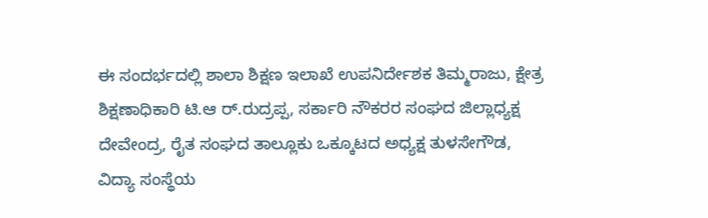ಈ ಸಂದರ್ಭದಲ್ಲಿ ಶಾಲಾ ಶಿಕ್ಷಣ ಇಲಾಖೆ ಉಪನಿರ್ದೇಶಕ ತಿಮ್ಮರಾಜು, ಕ್ಷೇತ್ರ ಶಿಕ್ಷಣಾಧಿಕಾರಿ ಟಿ.ಆ ರ್.ರುದ್ರಪ್ಪ, ಸರ್ಕಾರಿ ನೌಕರರ ಸಂಘದ ಜಿಲ್ಲಾಧ್ಯಕ್ಷ ದೇವೇಂದ್ರ, ರೈತ ಸಂಘದ ತಾಲ್ಲೂಕು ಒಕ್ಕೂಟದ ಅಧ್ಯಕ್ಷ ತುಳಸೇಗೌಡ,
ವಿದ್ಯಾ ಸಂಸ್ಥೆಯ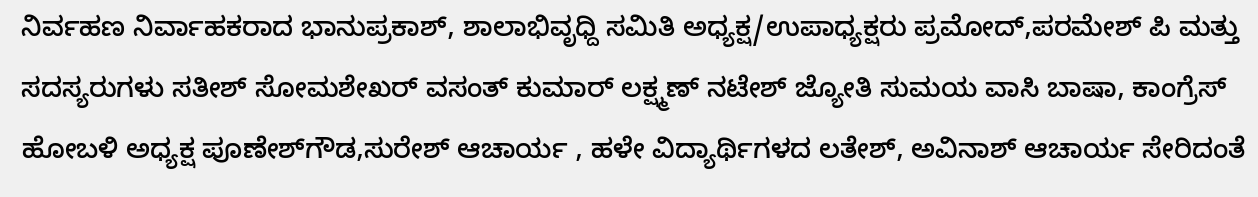ನಿರ್ವಹಣ ನಿರ್ವಾಹಕರಾದ ಭಾನುಪ್ರಕಾಶ್, ಶಾಲಾಭಿವೃಧ್ದಿ ಸಮಿತಿ ಅಧ್ಯಕ್ಷ/ಉಪಾಧ್ಯಕ್ಷರು ಪ್ರಮೋದ್,ಪರಮೇಶ್ ಪಿ ಮತ್ತು ಸದಸ್ಯರುಗಳು ಸತೀಶ್ ಸೋಮಶೇಖರ್ ವಸಂತ್ ಕುಮಾರ್ ಲಕ್ಷ್ಮಣ್ ನಟೇಶ್ ಜ್ಯೋತಿ ಸುಮಯ ವಾಸಿ ಬಾಷಾ, ಕಾಂಗ್ರೆಸ್ ಹೋಬಳಿ ಅಧ್ಯಕ್ಷ ಪೂಣೇಶ್‌ಗೌಡ,ಸುರೇಶ್ ಆಚಾರ್ಯ , ಹಳೇ ವಿದ್ಯಾರ್ಥಿಗಳದ ಲತೇಶ್, ಅವಿನಾಶ್ ಆಚಾರ್ಯ ಸೇರಿದಂತೆ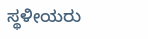ಸ್ಥಳೀಯರು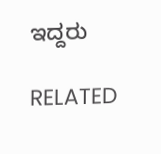ಇದ್ದರು

RELATED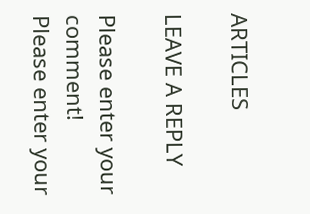ARTICLES

LEAVE A REPLY

Please enter your comment!
Please enter your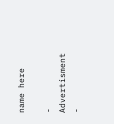name here

- Advertisment -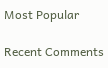Most Popular

Recent Comments